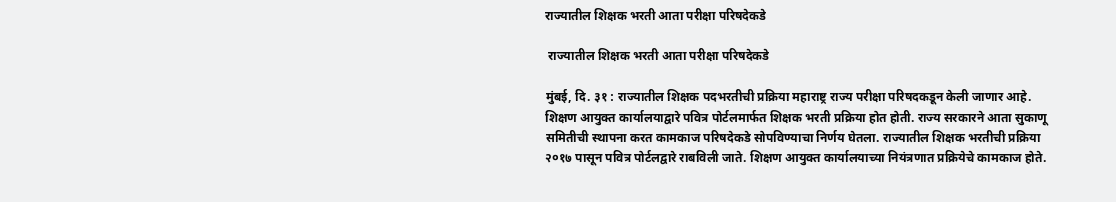राज्यातील शिक्षक भरती आता परीक्षा परिषदेकडे

 राज्यातील शिक्षक भरती आता परीक्षा परिषदेकडे

मुंबई, दि. ३१ : राज्यातील शिक्षक पदभरतीची प्रक्रिया महाराष्ट्र राज्य परीक्षा परिषदकडून केली जाणार आहे. शिक्षण आयुक्त कार्यालयाद्वारे पवित्र पोर्टलमार्फत शिक्षक भरती प्रक्रिया होत होती. राज्य सरकारने आता सुकाणू समितीची स्थापना करत कामकाज परिषदेकडे सोपविण्याचा निर्णय घेतला. राज्यातील शिक्षक भरतीची प्रक्रिया २०१७ पासून पवित्र पोर्टलद्वारे राबविली जाते. शिक्षण आयुक्त कार्यालयाच्या नियंत्रणात प्रक्रियेचे कामकाज होते.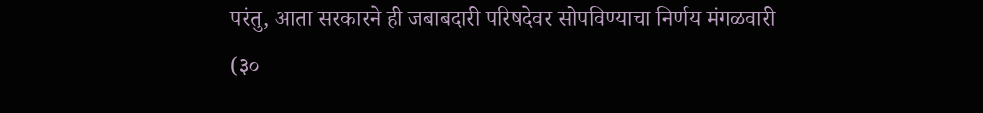परंतु, आता सरकारने ही जबाबदारी परिषदेवर सोपविण्याचा निर्णय मंगळवारी (३०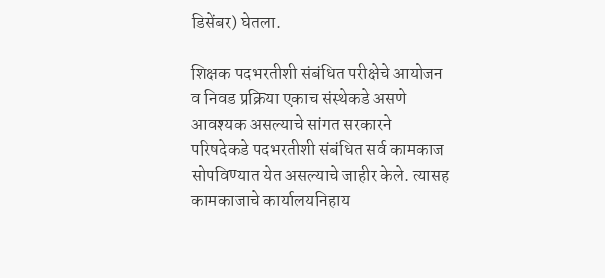डिसेंबर) घेतला.

शिक्षक पदभरतीशी संबंधित परीक्षेचे आयोजन व निवड प्रक्रिया एकाच संस्थेकडे असणे आवश्यक असल्याचे सांगत सरकारने परिषदेकडे पदभरतीशी संबंधित सर्व कामकाज सोपविण्यात येत असल्याचे जाहीर केले. त्यासह कामकाजाचे कार्यालयनिहाय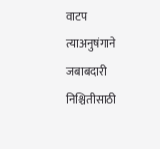वाटप त्याअनुषंगाने जबाबदारी निश्चितीसाठी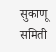सुकाणू समिती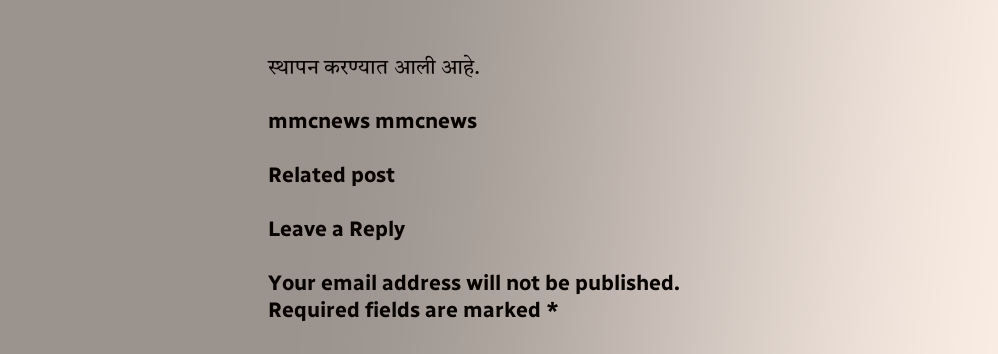स्थापन करण्यात आली आहे.

mmcnews mmcnews

Related post

Leave a Reply

Your email address will not be published. Required fields are marked *